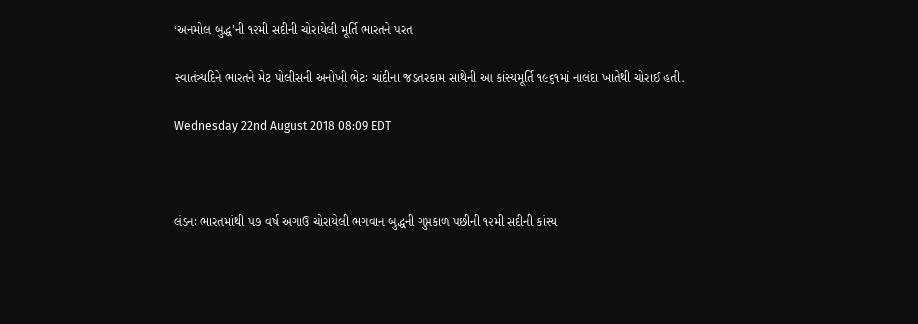‘અનમોલ બુદ્ધ’ની ૧૨મી સદીની ચોરાયેલી મૂર્તિ ભારતને પરત

સ્વાતંત્ર્યદિને ભારતને મેટ પોલીસની અનોખી ભેટઃ ચાંદીના જડતરકામ સાથેની આ કાંસ્યમૂર્તિ ૧૯૬૧માં નાલંદા ખાતેથી ચોરાઈ હતી.

Wednesday 22nd August 2018 08:09 EDT



લંડનઃ ભારતમાંથી ૫૭ વર્ષ અગાઉ ચોરાયેલી ભગવાન બુદ્ધની ગુપ્તકાળ પછીની ૧૨મી સદીની કાંસ્ય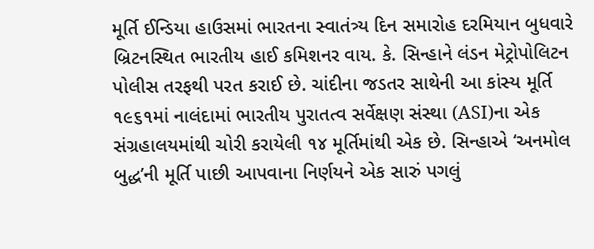મૂર્તિ ઈન્ડિયા હાઉસમાં ભારતના સ્વાતંત્ર્ય દિન સમારોહ દરમિયાન બુધવારે બ્રિટનસ્થિત ભારતીય હાઈ કમિશનર વાય. કે. સિન્હાને લંડન મેટ્રોપોલિટન પોલીસ તરફથી પરત કરાઈ છે. ચાંદીના જડતર સાથેની આ કાંસ્ય મૂર્તિ ૧૯૬૧માં નાલંદામાં ભારતીય પુરાતત્વ સર્વેક્ષણ સંસ્થા (ASI)ના એક સંગ્રહાલયમાંથી ચોરી કરાયેલી ૧૪ મૂર્તિમાંથી એક છે. સિન્હાએ ‘અનમોલ બુદ્ધ’ની મૂર્તિ પાછી આપવાના નિર્ણયને એક સારું પગલું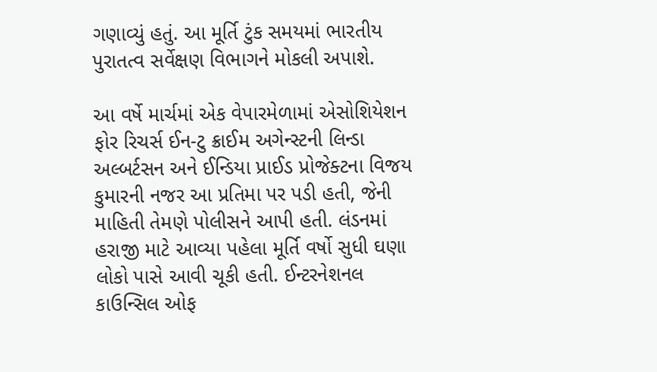ગણાવ્યું હતું. આ મૂર્તિ ટુંક સમયમાં ભારતીય પુરાતત્વ સર્વેક્ષણ વિભાગને મોકલી અપાશે.

આ વર્ષે માર્ચમાં એક વેપારમેળામાં એસોશિયેશન ફોર રિચર્સ ઈન-ટુ ક્રાઈમ અગેન્સ્ટની લિન્ડા અલ્બર્ટસન અને ઈન્ડિયા પ્રાઈડ પ્રોજેક્ટના વિજય કુમારની નજર આ પ્રતિમા પર પડી હતી, જેની માહિતી તેમણે પોલીસને આપી હતી. લંડનમાં હરાજી માટે આવ્યા પહેલા મૂર્તિ વર્ષો સુધી ઘણા લોકો પાસે આવી ચૂકી હતી. ઈન્ટરનેશનલ કાઉન્સિલ ઓફ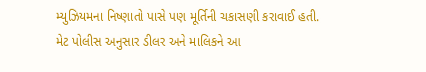મ્યુઝિયમના નિષ્ણાતો પાસે પણ મૂર્તિની ચકાસણી કરાવાઈ હતી. મેટ પોલીસ અનુસાર ડીલર અને માલિકને આ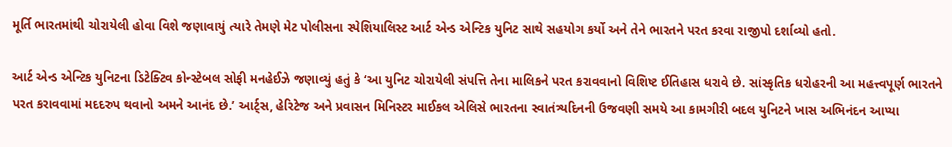મૂર્તિ ભારતમાંથી ચોરાયેલી હોવા વિશે જણાવાયું ત્યારે તેમણે મેટ પોલીસના સ્પેશિયાલિસ્ટ આર્ટ એન્ડ એન્ટિક યુનિટ સાથે સહયોગ કર્યો અને તેને ભારતને પરત કરવા રાજીપો દર્શાવ્યો હતો.

આર્ટ એન્ડ એન્ટિક યુનિટના ડિટેક્ટિવ કોન્સ્ટેબલ સોફી મનહેઈઝે જણાવ્યું હતું કે ‘આ યુનિટ ચોરાયેલી સંપત્તિ તેના માલિકને પરત કરાવવાનો વિશિષ્ટ ઈતિહાસ ધરાવે છે. સાંસ્કૃતિક ધરોહરની આ મહત્ત્વપૂર્ણ ભારતને પરત કરાવવામાં મદદરુપ થવાનો અમને આનંદ છે.’ આર્ટ્સ, હેરિટેજ અને પ્રવાસન મિનિસ્ટર માઈકલ એલિસે ભારતના સ્વાતંત્ર્યદિનની ઉજવણી સમયે આ કામગીરી બદલ યુનિટને ખાસ અભિનંદન આપ્યા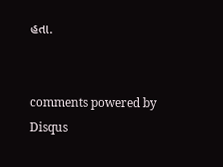હતા.


comments powered by Disqus